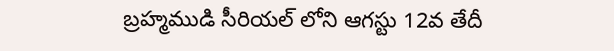బ్రహ్మముడి సీరియల్ లోని ఆగస్టు 12వ తేదీ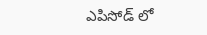ఎపిసోడ్ లో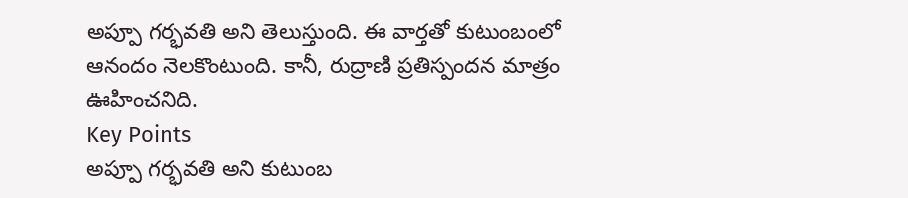అప్పూ గర్భవతి అని తెలుస్తుంది. ఈ వార్తతో కుటుంబంలో ఆనందం నెలకొంటుంది. కానీ, రుద్రాణి ప్రతిస్పందన మాత్రం ఊహించనిది.
Key Points
అప్పూ గర్భవతి అని కుటుంబ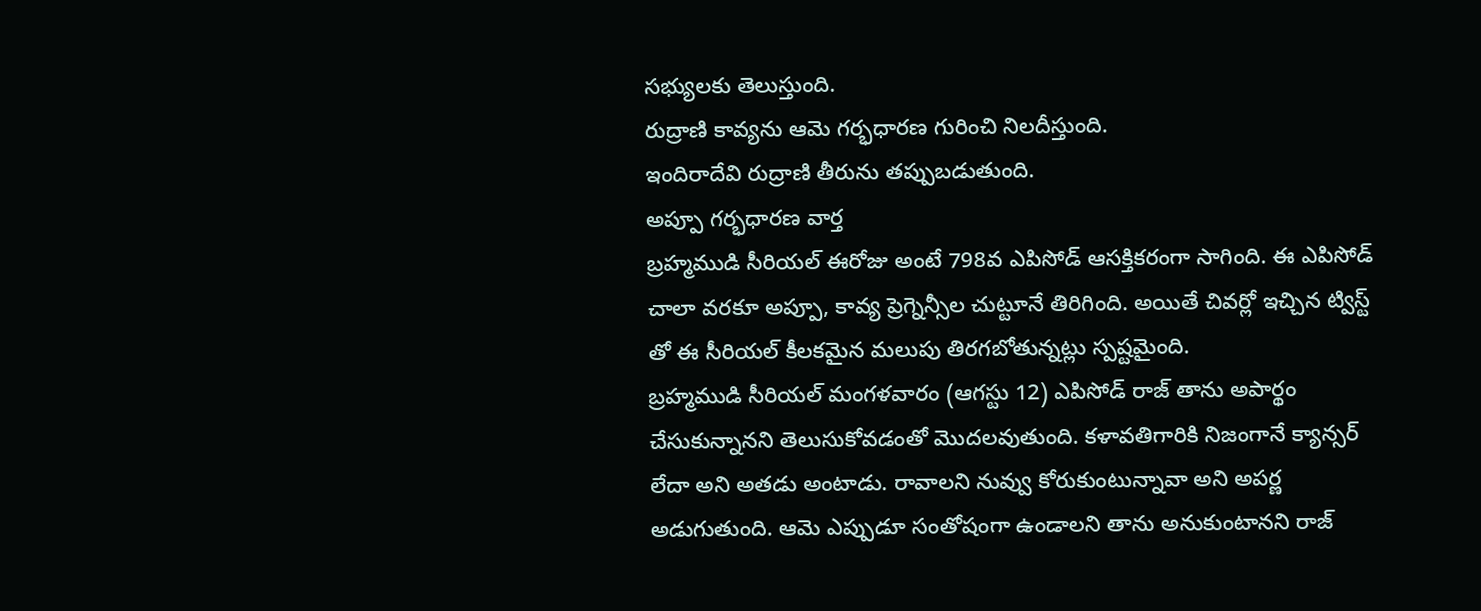సభ్యులకు తెలుస్తుంది.
రుద్రాణి కావ్యను ఆమె గర్భధారణ గురించి నిలదీస్తుంది.
ఇందిరాదేవి రుద్రాణి తీరును తప్పుబడుతుంది.
అప్పూ గర్భధారణ వార్త
బ్రహ్మముడి సీరియల్ ఈరోజు అంటే 798వ ఎపిసోడ్ ఆసక్తికరంగా సాగింది. ఈ ఎపిసోడ్ చాలా వరకూ అప్పూ, కావ్య ప్రెగ్నెన్సీల చుట్టూనే తిరిగింది. అయితే చివర్లో ఇచ్చిన ట్విస్ట్ తో ఈ సీరియల్ కీలకమైన మలుపు తిరగబోతున్నట్లు స్పష్టమైంది.
బ్రహ్మముడి సీరియల్ మంగళవారం (ఆగస్టు 12) ఎపిసోడ్ రాజ్ తాను అపార్థం చేసుకున్నానని తెలుసుకోవడంతో మొదలవుతుంది. కళావతిగారికి నిజంగానే క్యాన్సర్ లేదా అని అతడు అంటాడు. రావాలని నువ్వు కోరుకుంటున్నావా అని అపర్ణ అడుగుతుంది. ఆమె ఎప్పుడూ సంతోషంగా ఉండాలని తాను అనుకుంటానని రాజ్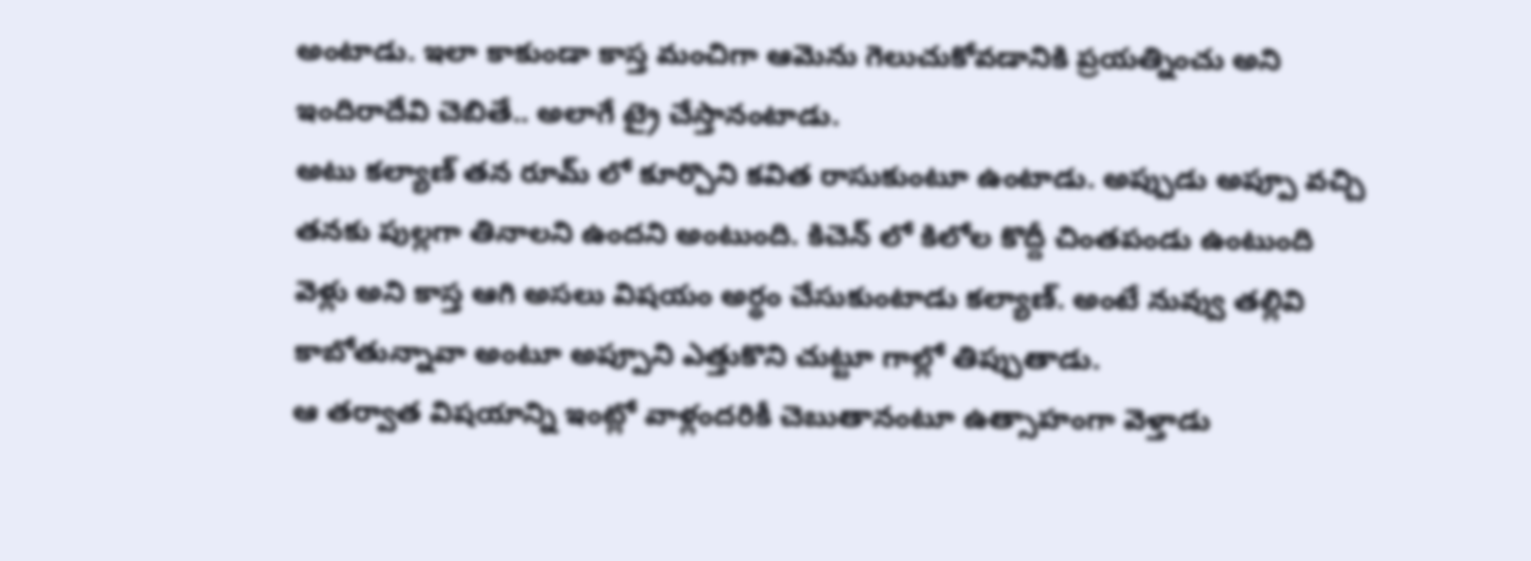అంటాడు. ఇలా కాకుండా కాస్త మంచిగా ఆమెను గెలుచుకోవడానికి ప్రయత్నించు అని ఇందిరాదేవి చెబితే.. అలాగే ట్రై చేస్తానంటాడు.
అటు కల్యాణ్ తన రూమ్ లో కూర్చొని కవిత రాసుకుంటూ ఉంటాడు. అప్పుడు అప్పూ వచ్చి తనకు పుల్లగా తినాలని ఉందని అంటుంది. కిచెన్ లో కిలోల కొద్దీ చింతపండు ఉంటుంది వెళ్లు అని కాస్త ఆగి అసలు విషయం అర్థం చేసుకుంటాడు కల్యాణ్. అంటే నువ్వు తల్లివి కాబోతున్నావా అంటూ అప్పూని ఎత్తుకొని చుట్టూ గాల్లో తిప్పుతాడు.
ఆ తర్వాత విషయాన్ని ఇంట్లో వాళ్లందరికీ చెబుతానంటూ ఉత్సాహంగా వెళ్తాడు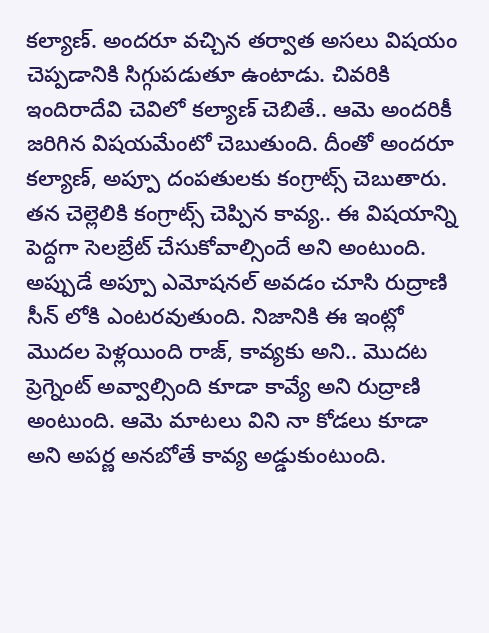కల్యాణ్. అందరూ వచ్చిన తర్వాత అసలు విషయం చెప్పడానికి సిగ్గుపడుతూ ఉంటాడు. చివరికి ఇందిరాదేవి చెవిలో కల్యాణ్ చెబితే.. ఆమె అందరికీ జరిగిన విషయమేంటో చెబుతుంది. దీంతో అందరూ కల్యాణ్, అప్పూ దంపతులకు కంగ్రాట్స్ చెబుతారు.
తన చెల్లెలికి కంగ్రాట్స్ చెప్పిన కావ్య.. ఈ విషయాన్ని పెద్దగా సెలబ్రేట్ చేసుకోవాల్సిందే అని అంటుంది. అప్పుడే అప్పూ ఎమోషనల్ అవడం చూసి రుద్రాణి సీన్ లోకి ఎంటరవుతుంది. నిజానికి ఈ ఇంట్లో మొదల పెళ్లయింది రాజ్, కావ్యకు అని.. మొదట ప్రెగ్నెంట్ అవ్వాల్సింది కూడా కావ్యే అని రుద్రాణి అంటుంది. ఆమె మాటలు విని నా కోడలు కూడా అని అపర్ణ అనబోతే కావ్య అడ్డుకుంటుంది.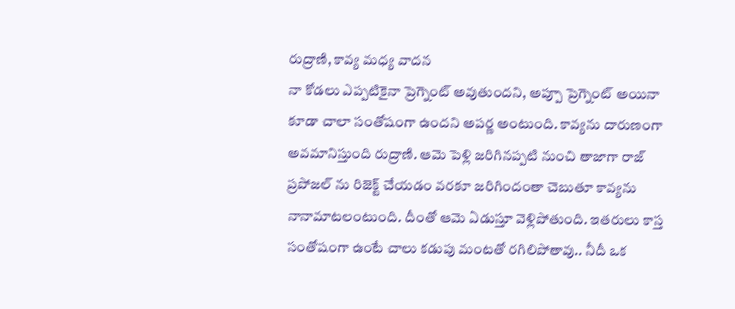రుద్రాణి, కావ్య మధ్య వాదన
నా కోడలు ఎప్పటికైనా ప్రెగ్నెంట్ అవుతుందని, అప్పూ ప్రెగ్నెంట్ అయినా కూడా చాలా సంతోషంగా ఉందని అపర్ణ అంటుంది. కావ్యను దారుణంగా అవమానిస్తుంది రుద్రాణి. ఆమె పెళ్లి జరిగినప్పటి నుంచి తాజాగా రాజ్ ప్రపోజల్ ను రిజెక్ట్ చేయడం వరకూ జరిగిందంతా చెబుతూ కావ్యను నానామాటలంటుంది. దీంతో ఆమె ఏడుస్తూ వెళ్లిపోతుంది. ఇతరులు కాస్త సంతోషంగా ఉంటే చాలు కడుపు మంటతో రగిలిపోతావు.. నీదీ ఒక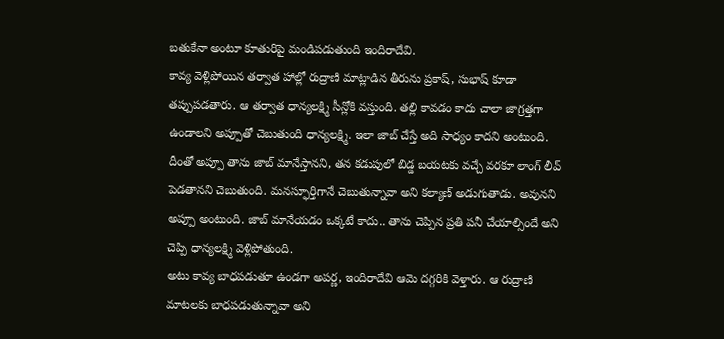బతుకేనా అంటూ కూతురిపై మండిపడుతుంది ఇందిరాదేవి.
కావ్య వెళ్లిపోయిన తర్వాత హాల్లో రుద్రాణి మాట్లాడిన తీరును ప్రకాష్, సుభాష్ కూడా తప్పుపడతారు. ఆ తర్వాత ధాన్యలక్ష్మి సీన్లోకి వస్తుంది. తల్లి కావడం కాదు చాలా జాగ్రత్తగా ఉండాలని అప్పూతో చెబుతుంది ధాన్యలక్ష్మి. ఇలా జాబ్ చేస్తే అది సాధ్యం కాదని అంటుంది.
దీంతో అప్పూ తాను జాబ్ మానేస్తానని, తన కడుపులో బిడ్డ బయటకు వచ్చే వరకూ లాంగ్ లీవ్ పెడతానని చెబుతుంది. మనస్ఫూర్తిగానే చెబుతున్నావా అని కల్యాణ్ అడుగుతాడు. అవునని అప్పూ అంటుంది. జాబ్ మానేయడం ఒక్కటే కాదు.. తాను చెప్పిన ప్రతి పనీ చేయాల్సిందే అని చెప్పి ధాన్యలక్ష్మి వెళ్లిపోతుంది.
అటు కావ్య బాధపడుతూ ఉండగా అపర్ణ, ఇందిరాదేవి ఆమె దగ్గరికి వెళ్తారు. ఆ రుద్రాణి మాటలకు బాధపడుతున్నావా అని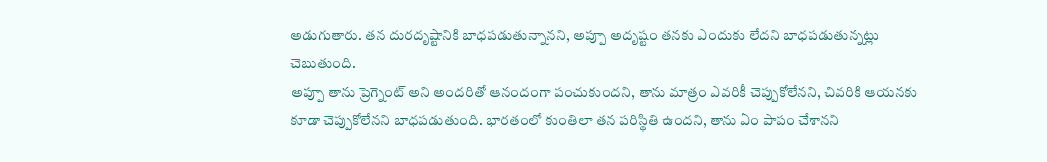అడుగుతారు. తన దురదృష్టానికి బాధపడుతున్నానని, అప్పూ అదృష్టం తనకు ఎందుకు లేదని బాధపడుతున్నట్లు చెబుతుంది.
అప్పూ తాను ప్రెగ్నెంట్ అని అందరితో ఆనందంగా పంచుకుందని, తాను మాత్రం ఎవరికీ చెప్పుకోలేనని, చివరికి ఆయనకు కూడా చెప్పుకోలేనని బాధపడుతుంది. భారతంలో కుంతిలా తన పరిస్థితి ఉందని, తాను ఏం పాపం చేశానని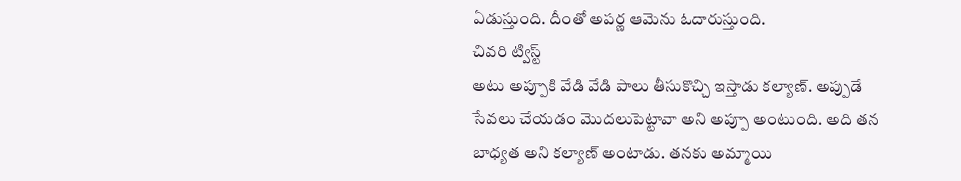ఏడుస్తుంది. దీంతో అపర్ణ ఆమెను ఓదారుస్తుంది.
చివరి ట్విస్ట్
అటు అప్పూకి వేడి వేడి పాలు తీసుకొచ్చి ఇస్తాడు కల్యాణ్. అప్పుడే సేవలు చేయడం మొదలుపెట్టావా అని అప్పూ అంటుంది. అది తన బాధ్యత అని కల్యాణ్ అంటాడు. తనకు అమ్మాయి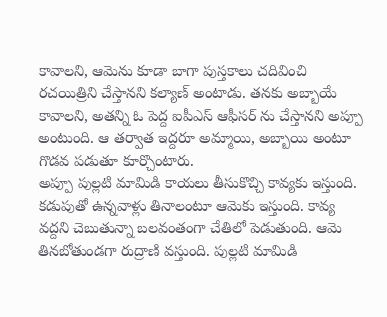కావాలని, ఆమెను కూడా బాగా పుస్తకాలు చదివించి రచయిత్రిని చేస్తానని కల్యాణ్ అంటాడు. తనకు అబ్బాయే కావాలని, అతన్ని ఓ పెద్ద ఐపీఎస్ ఆఫీసర్ ను చేస్తానని అప్పూ అంటుంది. ఆ తర్వాత ఇద్దరూ అమ్మాయి, అబ్బాయి అంటూ గొడవ పడుతూ కూర్చొంటారు.
అప్పూ పుల్లటి మామిడి కాయలు తీసుకొచ్చి కావ్యకు ఇస్తుంది. కడుపుతో ఉన్నవాళ్లు తినాలంటూ ఆమెకు ఇస్తుంది. కావ్య వద్దని చెబుతున్నా బలవంతంగా చేతిలో పెడుతుంది. ఆమె తినబోతుండగా రుద్రాణి వస్తుంది. పుల్లటి మామిడి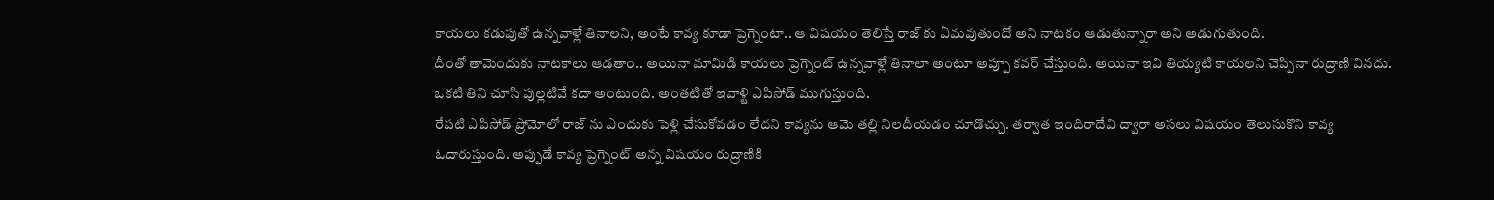కాయలు కడుపుతో ఉన్నవాళ్లే తినాలని, అంటే కావ్య కూడా ప్రెగ్నెంటా.. ఆ విషయం తెలిస్తే రాజ్ కు ఏమవుతుందో అని నాటకం ఆడుతున్నారా అని అడుగుతుంది.
దీంతో తామెందుకు నాటకాలు ఆడతాం.. అయినా మామిడి కాయలు ప్రెగ్నెంట్ ఉన్నవాళ్లే తినాలా అంటూ అప్పూ కవర్ చేస్తుంది. అయినా ఇవి తియ్యటి కాయలని చెప్పినా రుద్రాణి వినదు. ఒకటి తిని చూసి పుల్లటివే కదా అంటుంది. అంతటితో ఇవాళ్టి ఎపిసోడ్ ముగుస్తుంది.
రేపటి ఎపిసోడ్ ప్రోమోలో రాజ్ ను ఎందుకు పెళ్లి చేసుకోవడం లేదని కావ్యను ఆమె తల్లి నిలదీయడం చూడొచ్చు. తర్వాత ఇందిరాదేవి ద్వారా అసలు విషయం తెలుసుకొని కావ్య ఓదారుస్తుంది. అప్పుడే కావ్య ప్రెగ్నెంట్ అన్న విషయం రుద్రాణికి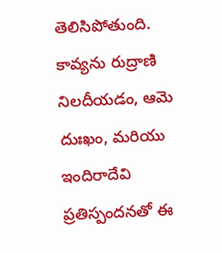తెలిసిపోతుంది.
కావ్యను రుద్రాణి నిలదీయడం, ఆమె దుఃఖం, మరియు ఇందిరాదేవి ప్రతిస్పందనతో ఈ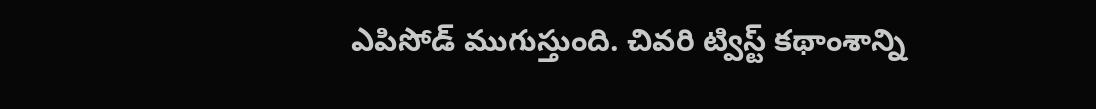ఎపిసోడ్ ముగుస్తుంది. చివరి ట్విస్ట్ కథాంశాన్ని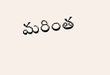మరింత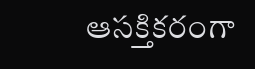ఆసక్తికరంగా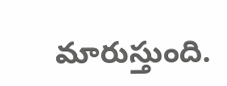మారుస్తుంది.